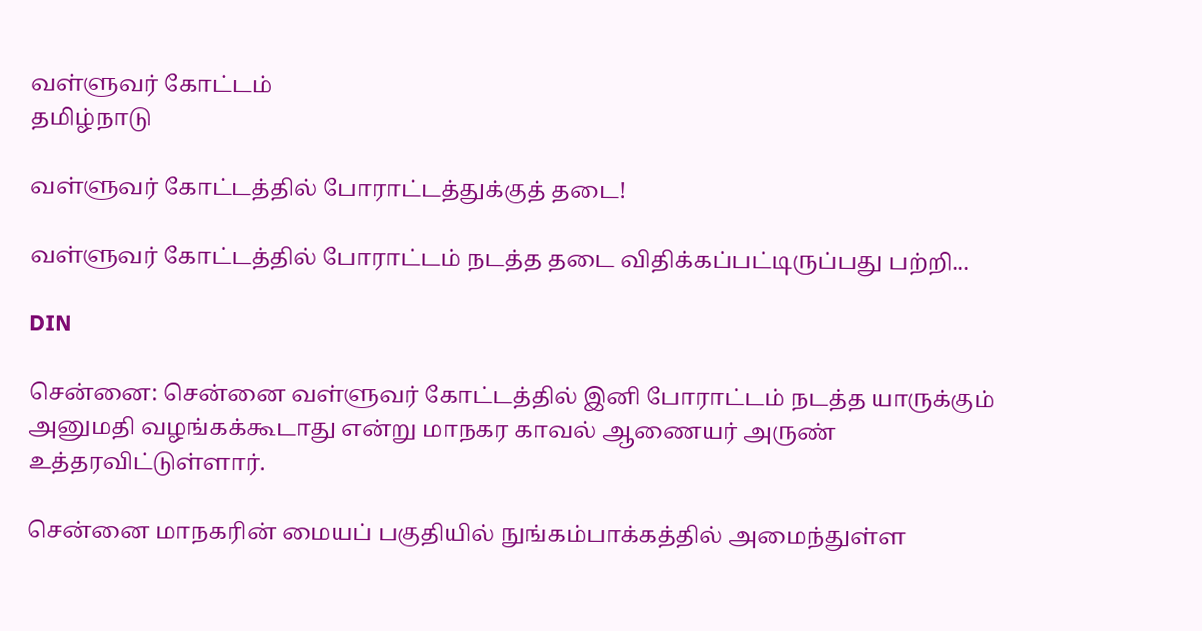வள்ளுவர் கோட்டம்
தமிழ்நாடு

வள்ளுவர் கோட்டத்தில் போராட்டத்துக்குத் தடை!

வள்ளுவர் கோட்டத்தில் போராட்டம் நடத்த தடை விதிக்கப்பட்டிருப்பது பற்றி...

DIN

சென்னை: சென்னை வள்ளுவர் கோட்டத்தில் இனி போராட்டம் நடத்த யாருக்கும் அனுமதி வழங்கக்கூடாது என்று மாநகர காவல் ஆணையர் அருண் உத்தரவிட்டுள்ளார்.

சென்னை மாநகரின் மையப் பகுதியில் நுங்கம்பாக்கத்தில் அமைந்துள்ள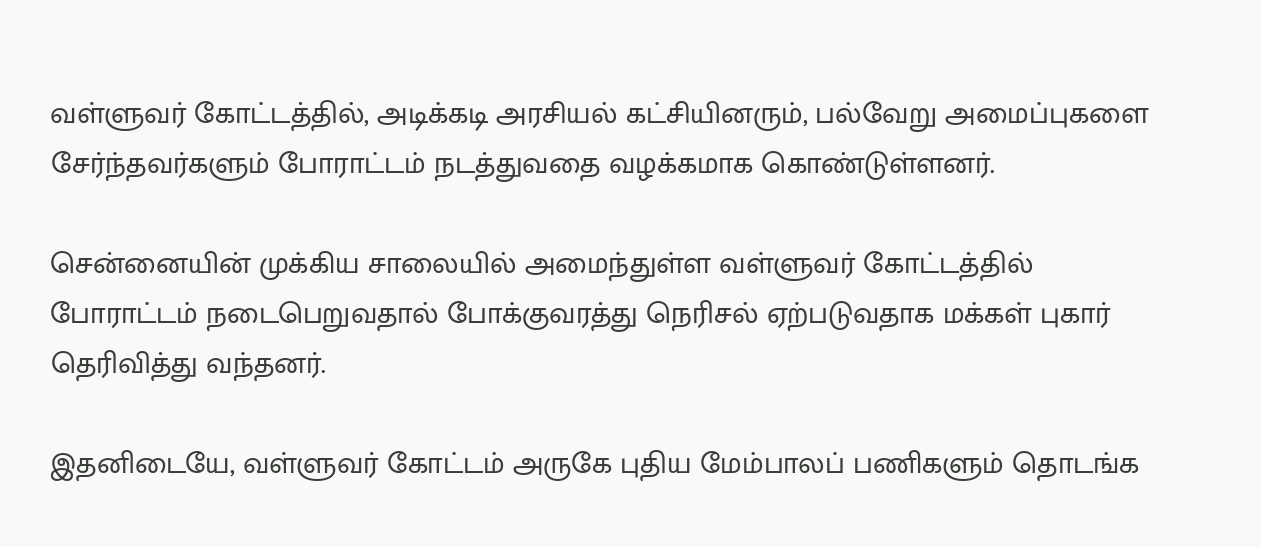வள்ளுவர் கோட்டத்தில், அடிக்கடி அரசியல் கட்சியினரும், பல்வேறு அமைப்புகளை சேர்ந்தவர்களும் போராட்டம் நடத்துவதை வழக்கமாக கொண்டுள்ளனர்.

சென்னையின் முக்கிய சாலையில் அமைந்துள்ள வள்ளுவர் கோட்டத்தில் போராட்டம் நடைபெறுவதால் போக்குவரத்து நெரிசல் ஏற்படுவதாக மக்கள் புகார் தெரிவித்து வந்தனர்.

இதனிடையே, வள்ளுவர் கோட்டம் அருகே புதிய மேம்பாலப் பணிகளும் தொடங்க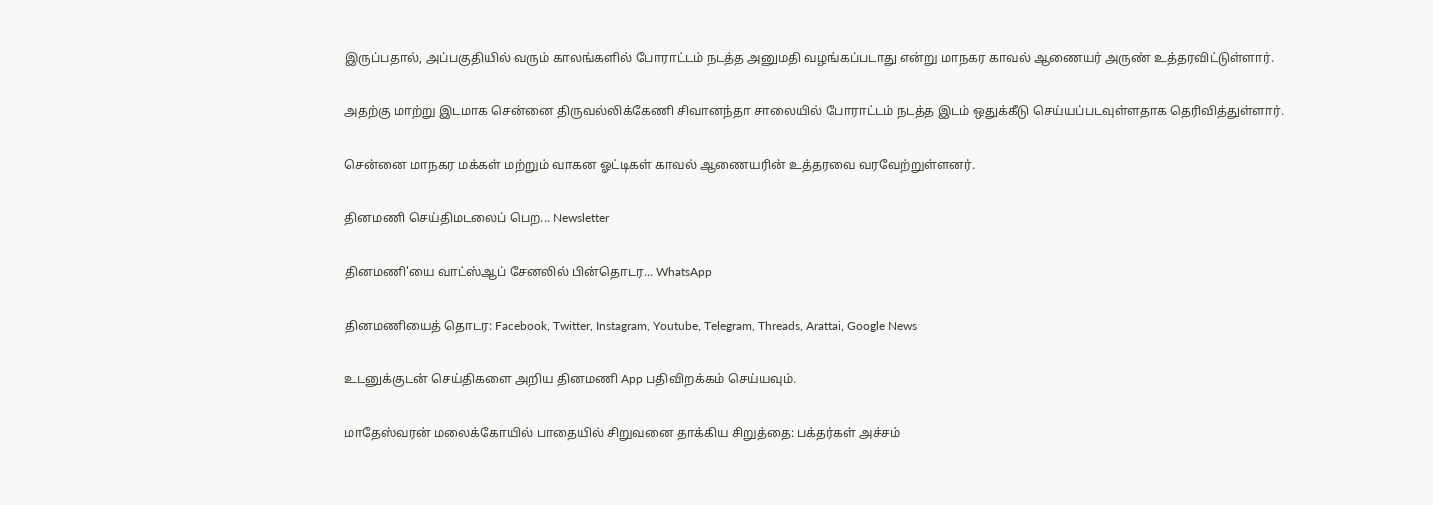இருப்பதால், அப்பகுதியில் வரும் காலங்களில் போராட்டம் நடத்த அனுமதி வழங்கப்படாது என்று மாநகர காவல் ஆணையர் அருண் உத்தரவிட்டுள்ளார்.

அதற்கு மாற்று இடமாக சென்னை திருவல்லிக்கேணி சிவானந்தா சாலையில் போராட்டம் நடத்த இடம் ஒதுக்கீடு செய்யப்படவுள்ளதாக தெரிவித்துள்ளார்.

சென்னை மாநகர மக்கள் மற்றும் வாகன ஓட்டிகள் காவல் ஆணையரின் உத்தரவை வரவேற்றுள்ளனர்.

தினமணி செய்திமடலைப் பெற... Newsletter

தினமணி'யை வாட்ஸ்ஆப் சேனலில் பின்தொடர... WhatsApp

தினமணியைத் தொடர: Facebook, Twitter, Instagram, Youtube, Telegram, Threads, Arattai, Google News

உடனுக்குடன் செய்திகளை அறிய தினமணி App பதிவிறக்கம் செய்யவும்.

மாதேஸ்வரன் மலைக்கோயில் பாதையில் சிறுவனை தாக்கிய சிறுத்தை: பக்தர்கள் அச்சம்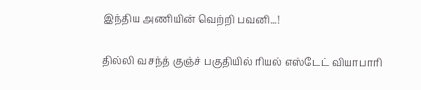இந்திய அணியின் வெற்றி பவனி...!

தில்லி வசந்த் குஞ்ச் பகுதியில் ரியல் எஸ்டேட் வியாபாரி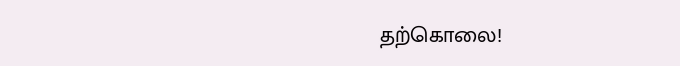தற்கொலை!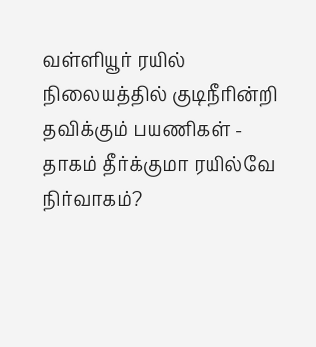வள்ளியூர் ரயில் நிலையத்தில் குடிநீரின்றி தவிக்கும் பயணிகள் - தாகம் தீர்க்குமா ரயில்வே நிர்வாகம்?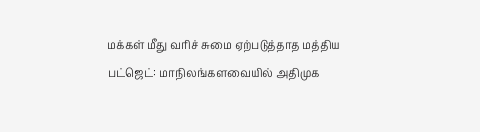மக்கள் மீது வரிச் சுமை ஏற்படுத்தாத மத்திய பட்ஜெட்: மாநிலங்களவையில் அதிமுக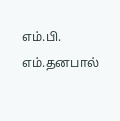எம்.பி. எம்.தனபால்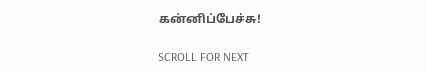கன்னிப்பேச்சு!

SCROLL FOR NEXT